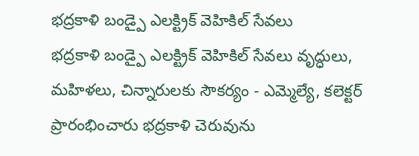భద్రకాళి బండ్పై ఎలక్ట్రిక్ వెహికిల్ సేవలు
భద్రకాళి బండ్పై ఎలక్ట్రిక్ వెహికిల్ సేవలు వృద్ధులు, మహిళలు, చిన్నారులకు సౌకర్యం - ఎమ్మెల్యే, కలెక్టర్ ప్రారంభించారు భద్రకాళి చెరువును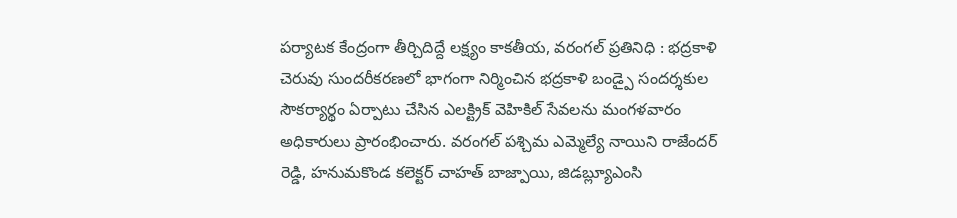పర్యాటక కేంద్రంగా తీర్చిదిద్దే లక్ష్యం కాకతీయ, వరంగల్ ప్రతినిధి : భద్రకాళి చెరువు సుందరీకరణలో భాగంగా నిర్మించిన భద్రకాళి బండ్పై సందర్శకుల సౌకర్యార్థం ఏర్పాటు చేసిన ఎలక్ట్రిక్ వెహికిల్ సేవలను మంగళవారం అధికారులు ప్రారంభించారు. వరంగల్ పశ్చిమ ఎమ్మెల్యే నాయిని రాజేందర్ రెడ్డి, హనుమకొండ కలెక్టర్ చాహత్ బాజ్పాయి, జిడబ్ల్యూఎంసి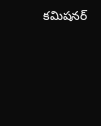కమిషనర్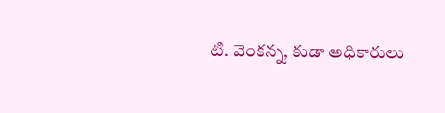టి. వెంకన్న, కుడా అధికారులు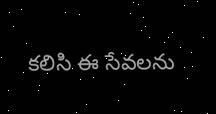కలిసి ఈ సేవలను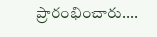ప్రారంభించారు....